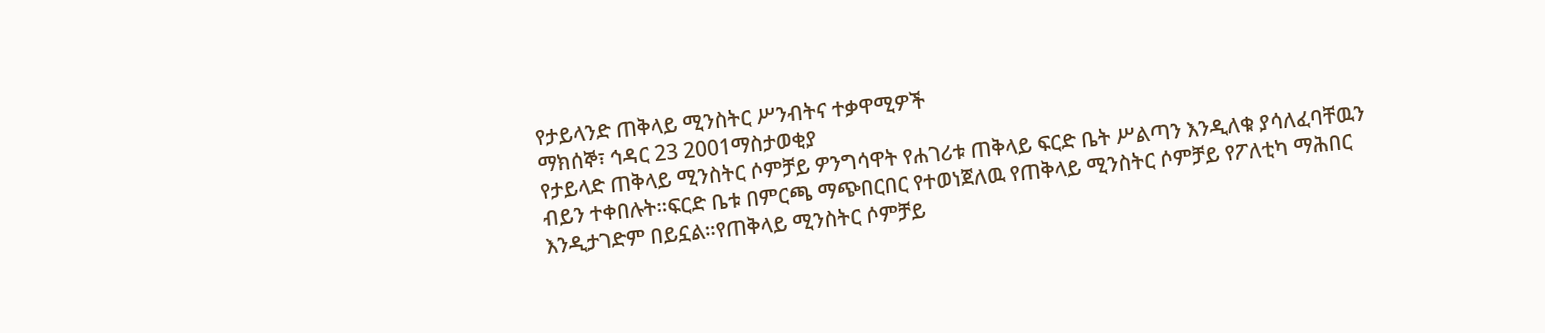የታይላንድ ጠቅላይ ሚንስትር ሥንብትና ተቃዋሚዎች
ማክሰኞ፣ ኅዳር 23 2001ማስታወቂያ
የታይላድ ጠቅላይ ሚንስትር ሶምቻይ ዎንግሳዋት የሐገሪቱ ጠቅላይ ፍርድ ቤት ሥልጣን እንዲለቁ ያሳለፈባቸዉን ብይን ተቀበሉት።ፍርድ ቤቱ በምርጫ ማጭበርበር የተወነጀለዉ የጠቅላይ ሚንስትር ሶምቻይ የፖለቲካ ማሕበር እንዲታገድም በይኗል።የጠቅላይ ሚንስትር ሶምቻይ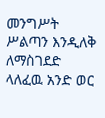መንግሥት ሥልጣን እንዲለቅ ለማስገደድ ላለፈዉ አንድ ወር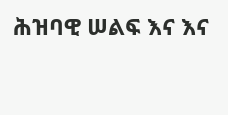ሕዝባዊ ሠልፍ እና እና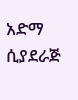አድማ ሲያደራጅ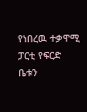የነበረዉ ተቃዋሚ ፓርቲ የፍርድ ቤቱን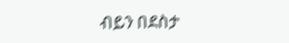ብይን በደስታ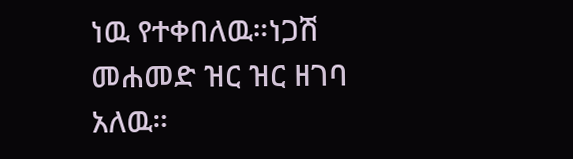ነዉ የተቀበለዉ።ነጋሽ መሐመድ ዝር ዝር ዘገባ አለዉ።